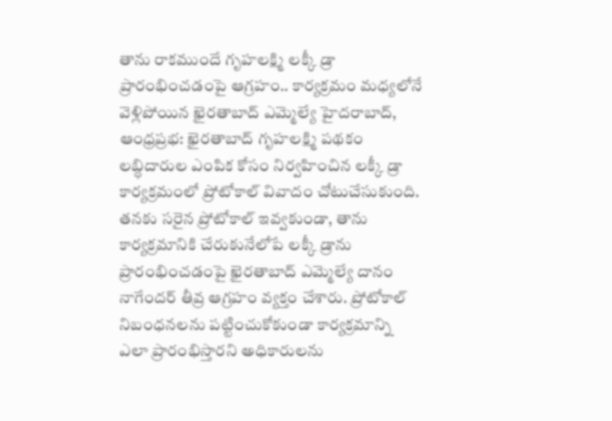తాను రాకముందే గృహలక్ష్మి లక్కీ డ్రా ప్రారంభించడంపై ఆగ్రహం.. కార్యక్రమం మధ్యలోనే వెళ్లిపోయిన ఖైరతాబాద్ ఎమ్మెల్యే హైదరాబాద్, ఆంధ్రప్రభ: ఖైరతాబాద్ గృహలక్ష్మి పథకం లబ్ధిదారుల ఎంపిక కోసం నిర్వహించిన లక్కీ డ్రా కార్యక్రమంలో ప్రోటోకాల్ వివాదం చోటుచేసుకుంది. తనకు సరైన ప్రోటోకాల్ ఇవ్వకుండా, తాను కార్యక్రమానికి చేరుకునేలోపే లక్కీ డ్రాను ప్రారంభించడంపై ఖైరతాబాద్ ఎమ్మెల్యే దానం నాగేందర్ తీవ్ర ఆగ్రహం వ్యక్తం చేశారు. ప్రోటోకాల్ నిబంధనలను పట్టించుకోకుండా కార్యక్రమాన్ని ఎలా ప్రారంభిస్తారని అధికారులను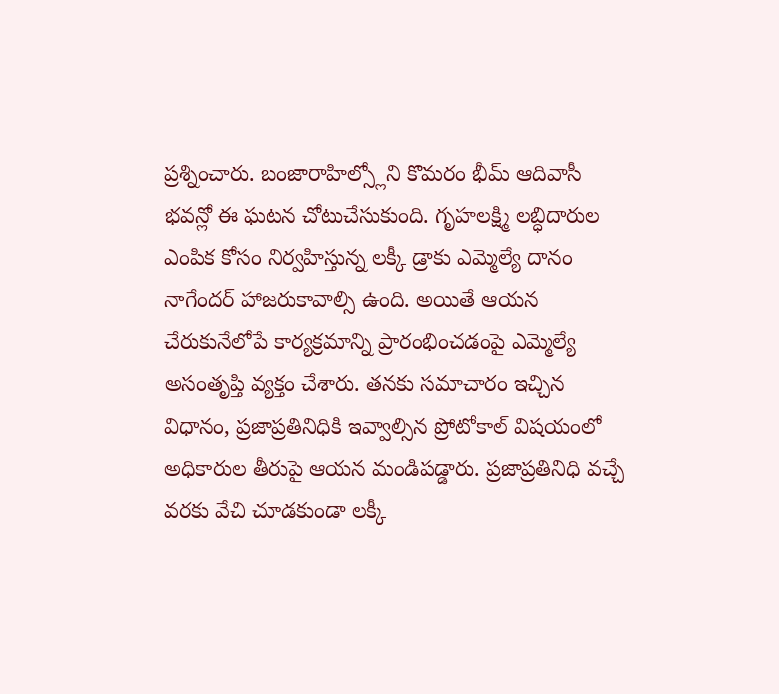ప్రశ్నించారు. బంజారాహిల్స్లోని కొమరం భీమ్ ఆదివాసీ భవన్లో ఈ ఘటన చోటుచేసుకుంది. గృహలక్ష్మి లబ్ధిదారుల ఎంపిక కోసం నిర్వహిస్తున్న లక్కీ డ్రాకు ఎమ్మెల్యే దానం నాగేందర్ హాజరుకావాల్సి ఉంది. అయితే ఆయన చేరుకునేలోపే కార్యక్రమాన్ని ప్రారంభించడంపై ఎమ్మెల్యే అసంతృప్తి వ్యక్తం చేశారు. తనకు సమాచారం ఇచ్చిన విధానం, ప్రజాప్రతినిధికి ఇవ్వాల్సిన ప్రోటోకాల్ విషయంలో అధికారుల తీరుపై ఆయన మండిపడ్డారు. ప్రజాప్రతినిధి వచ్చే వరకు వేచి చూడకుండా లక్కీ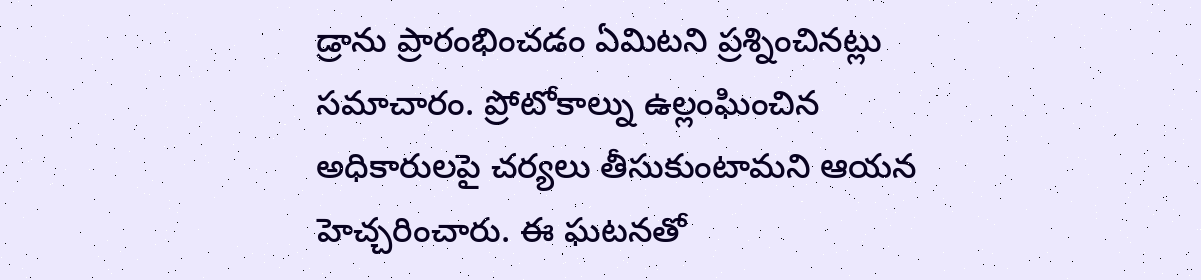డ్రాను ప్రారంభించడం ఏమిటని ప్రశ్నించినట్లు సమాచారం. ప్రోటోకాల్ను ఉల్లంఘించిన అధికారులపై చర్యలు తీసుకుంటామని ఆయన హెచ్చరించారు. ఈ ఘటనతో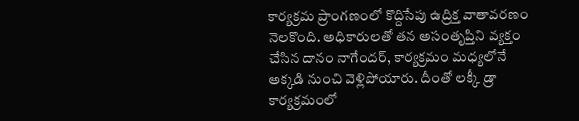కార్యక్రమ ప్రాంగణంలో కొద్దిసేపు ఉద్రిక్త వాతావరణం నెలకొంది. అధికారులతో తన అసంతృప్తిని వ్యక్తం చేసిన దానం నాగేందర్, కార్యక్రమం మధ్యలోనే అక్కడి నుంచి వెళ్లిపోయారు. దీంతో లక్కీ డ్రా కార్యక్రమంలో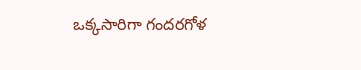ఒక్కసారిగా గందరగోళ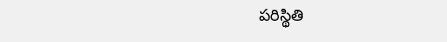పరిస్థితి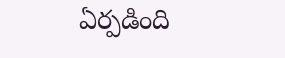ఏర్పడింది